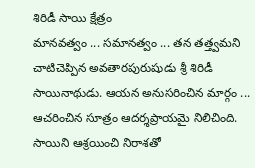శిరిడీ సాయి క్షేత్రం
మానవత్వం ... సమానత్వం ... తన తత్త్వమని చాటిచెప్పిన అవతారపురుషుడు శ్రీ శిరిడీ సాయినాథుడు. ఆయన అనుసరించిన మార్గం ... ఆచరించిన సూత్రం ఆదర్శప్రాయమై నిలిచింది. సాయిని ఆశ్రయించి నిరాశతో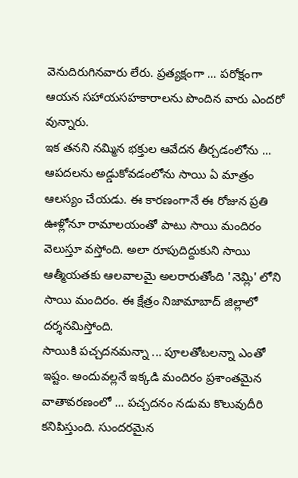వెనుదిరుగినవారు లేరు. ప్రత్యక్షంగా ... పరోక్షంగా ఆయన సహాయసహకారాలను పొందిన వారు ఎందరో వున్నారు.
ఇక తనని నమ్మిన భక్తుల ఆవేదన తీర్చడంలోను ... ఆపదలను అడ్డుకోవడంలోను సాయి ఏ మాత్రం ఆలస్యం చేయడు. ఈ కారణంగానే ఈ రోజున ప్రతి ఊళ్లోనూ రామాలయంతో పాటు సాయి మందిరం వెలుస్తూ వస్తోంది. అలా రూపుదిద్దుకుని సాయి ఆత్మీయతకు ఆలవాలమై అలరారుతోంది 'నెమ్లి' లోని సాయి మందిరం. ఈ క్షేత్రం నిజామాబాద్ జిల్లాలో దర్శనమిస్తోంది.
సాయికి పచ్చదనమన్నా ... పూలతోటలన్నా ఎంతో ఇష్టం. అందువల్లనే ఇక్కడి మందిరం ప్రశాంతమైన వాతావరణంలో ... పచ్చదనం నడుమ కొలువుదీరి కనిపిస్తుంది. సుందరమైన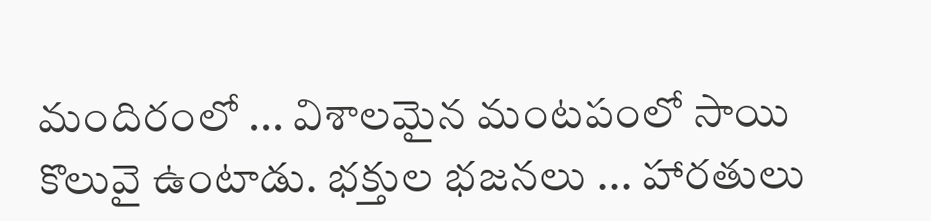మందిరంలో ... విశాలమైన మంటపంలో సాయి కొలువై ఉంటాడు. భక్తుల భజనలు ... హారతులు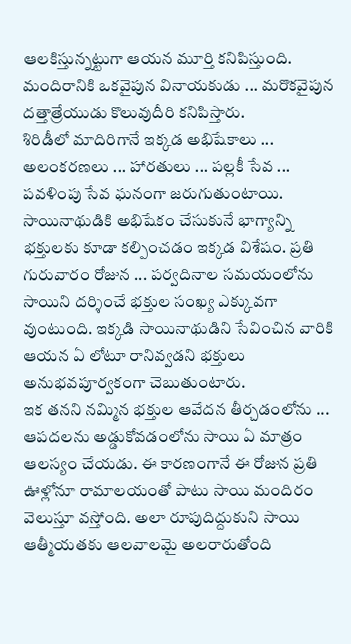ఆలకిస్తున్నట్టుగా ఆయన మూర్తి కనిపిస్తుంది. మందిరానికి ఒకవైపున వినాయకుడు ... మరొకవైపున దత్తాత్రేయుడు కొలువుదీరి కనిపిస్తారు.
శిరిడీలో మాదిరిగానే ఇక్కడ అభిషేకాలు ... అలంకరణలు ... హారతులు ... పల్లకీ సేవ ... పవళింపు సేవ ఘనంగా జరుగుతుంటాయి. సాయినాథుడికి అభిషేకం చేసుకునే భాగ్యాన్ని భక్తులకు కూడా కల్పించడం ఇక్కడ విశేషం. ప్రతి గురువారం రోజున ... పర్వదినాల సమయంలోను సాయిని దర్శించే భక్తుల సంఖ్య ఎక్కువగా వుంటుంది. ఇక్కడి సాయినాథుడిని సేవించిన వారికి ఆయన ఏ లోటూ రానివ్వడని భక్తులు అనుభవపూర్వకంగా చెబుతుంటారు.
ఇక తనని నమ్మిన భక్తుల ఆవేదన తీర్చడంలోను ... ఆపదలను అడ్డుకోవడంలోను సాయి ఏ మాత్రం ఆలస్యం చేయడు. ఈ కారణంగానే ఈ రోజున ప్రతి ఊళ్లోనూ రామాలయంతో పాటు సాయి మందిరం వెలుస్తూ వస్తోంది. అలా రూపుదిద్దుకుని సాయి ఆత్మీయతకు ఆలవాలమై అలరారుతోంది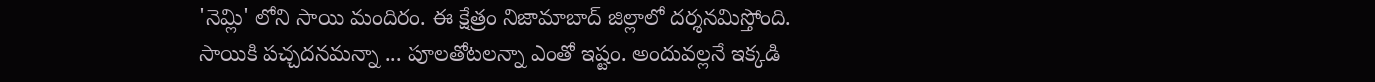'నెమ్లి' లోని సాయి మందిరం. ఈ క్షేత్రం నిజామాబాద్ జిల్లాలో దర్శనమిస్తోంది.
సాయికి పచ్చదనమన్నా ... పూలతోటలన్నా ఎంతో ఇష్టం. అందువల్లనే ఇక్కడి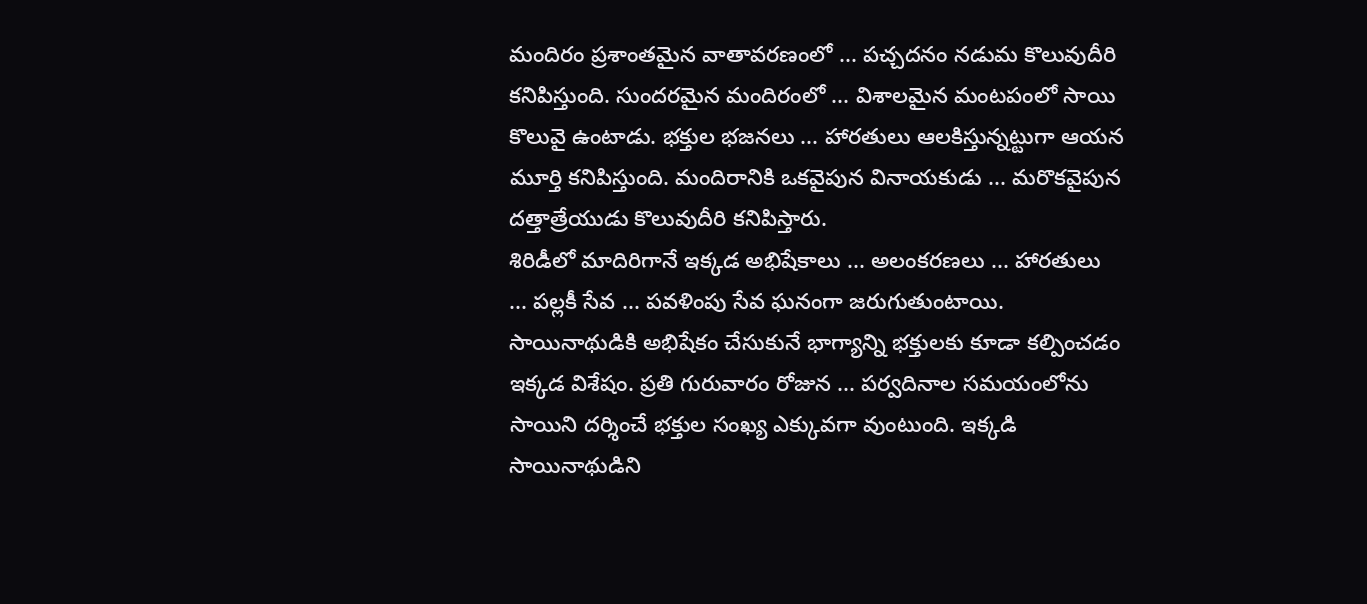మందిరం ప్రశాంతమైన వాతావరణంలో ... పచ్చదనం నడుమ కొలువుదీరి కనిపిస్తుంది. సుందరమైన మందిరంలో ... విశాలమైన మంటపంలో సాయి కొలువై ఉంటాడు. భక్తుల భజనలు ... హారతులు ఆలకిస్తున్నట్టుగా ఆయన మూర్తి కనిపిస్తుంది. మందిరానికి ఒకవైపున వినాయకుడు ... మరొకవైపున దత్తాత్రేయుడు కొలువుదీరి కనిపిస్తారు.
శిరిడీలో మాదిరిగానే ఇక్కడ అభిషేకాలు ... అలంకరణలు ... హారతులు ... పల్లకీ సేవ ... పవళింపు సేవ ఘనంగా జరుగుతుంటాయి. సాయినాథుడికి అభిషేకం చేసుకునే భాగ్యాన్ని భక్తులకు కూడా కల్పించడం ఇక్కడ విశేషం. ప్రతి గురువారం రోజున ... పర్వదినాల సమయంలోను సాయిని దర్శించే భక్తుల సంఖ్య ఎక్కువగా వుంటుంది. ఇక్కడి సాయినాథుడిని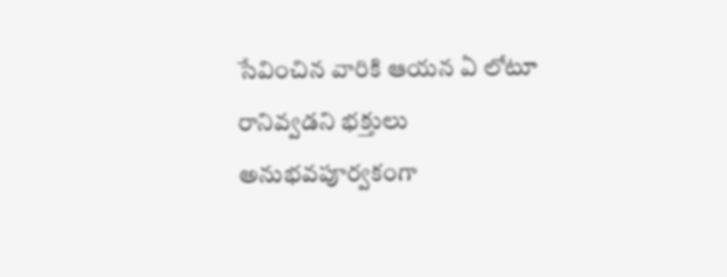సేవించిన వారికి ఆయన ఏ లోటూ రానివ్వడని భక్తులు అనుభవపూర్వకంగా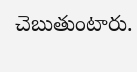చెబుతుంటారు.